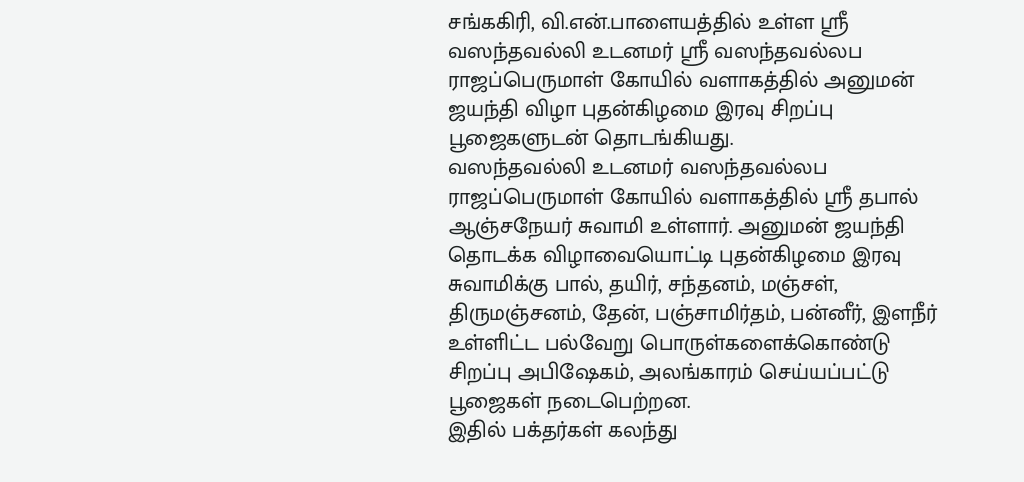சங்ககிரி, வி.என்.பாளையத்தில் உள்ள ஸ்ரீ வஸந்தவல்லி உடனமர் ஸ்ரீ வஸந்தவல்லப ராஜப்பெருமாள் கோயில் வளாகத்தில் அனுமன் ஜயந்தி விழா புதன்கிழமை இரவு சிறப்பு பூஜைகளுடன் தொடங்கியது.
வஸந்தவல்லி உடனமர் வஸந்தவல்லப ராஜப்பெருமாள் கோயில் வளாகத்தில் ஸ்ரீ தபால் ஆஞ்சநேயர் சுவாமி உள்ளார். அனுமன் ஜயந்தி தொடக்க விழாவையொட்டி புதன்கிழமை இரவு சுவாமிக்கு பால், தயிர், சந்தனம், மஞ்சள், திருமஞ்சனம், தேன், பஞ்சாமிர்தம், பன்னீர், இளநீர் உள்ளிட்ட பல்வேறு பொருள்களைக்கொண்டு சிறப்பு அபிஷேகம், அலங்காரம் செய்யப்பட்டு பூஜைகள் நடைபெற்றன.
இதில் பக்தர்கள் கலந்து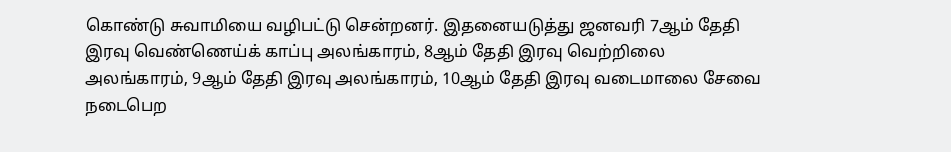கொண்டு சுவாமியை வழிபட்டு சென்றனர். இதனையடுத்து ஜனவரி 7ஆம் தேதி இரவு வெண்ணெய்க் காப்பு அலங்காரம், 8ஆம் தேதி இரவு வெற்றிலை அலங்காரம், 9ஆம் தேதி இரவு அலங்காரம், 10ஆம் தேதி இரவு வடைமாலை சேவை நடைபெற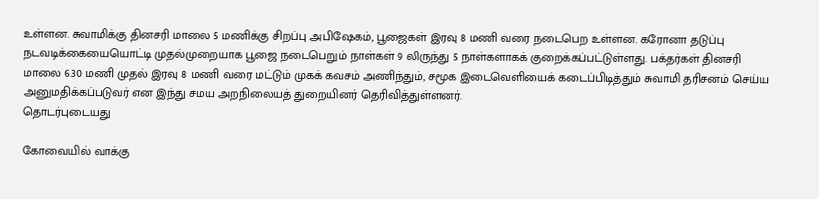உள்ளன. சுவாமிக்கு தினசரி மாலை 5 மணிக்கு சிறப்பு அபிஷேகம், பூஜைகள் இரவு 8 மணி வரை நடைபெற உள்ளன. கரோனா தடுப்பு நடவடிக்கையையொட்டி முதல்முறையாக பூஜை நடைபெறும் நாள்கள் 9 லிருந்து 5 நாள்களாகக் குறைக்கப்பட்டுள்ளது. பக்தர்கள் தினசரி மாலை 6.30 மணி முதல் இரவு 8 மணி வரை மட்டும் முகக் கவசம் அணிந்தும், சமூக இடைவெளியைக் கடைப்பிடித்தும் சுவாமி தரிசனம் செய்ய அனுமதிக்கப்படுவர் என இந்து சமய அறநிலையத் துறையினர் தெரிவித்துள்ளனர்.
தொடர்புடையது

கோவையில் வாக்கு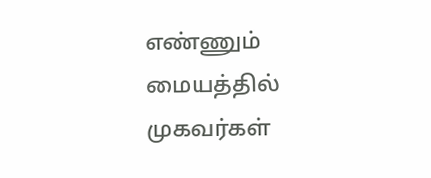எண்ணும் மையத்தில் முகவர்கள்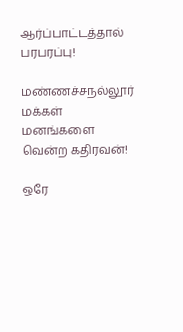ஆர்ப்பாட்டத்தால் பரபரப்பு!

மண்ணச்சநல்லூர் மக்கள் மனங்களை வென்ற கதிரவன்!

ஒரே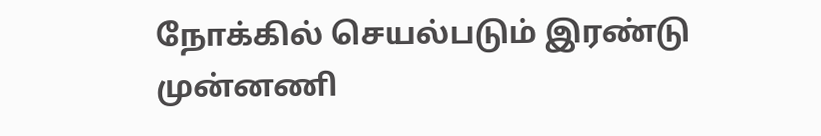நோக்கில் செயல்படும் இரண்டு முன்னணி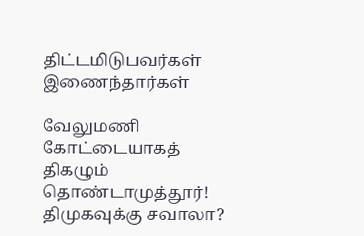திட்டமிடுபவர்கள் இணைந்தார்கள்

வேலுமணி கோட்டையாகத் திகழும் தொண்டாமுத்தூர்! திமுகவுக்கு சவாலா?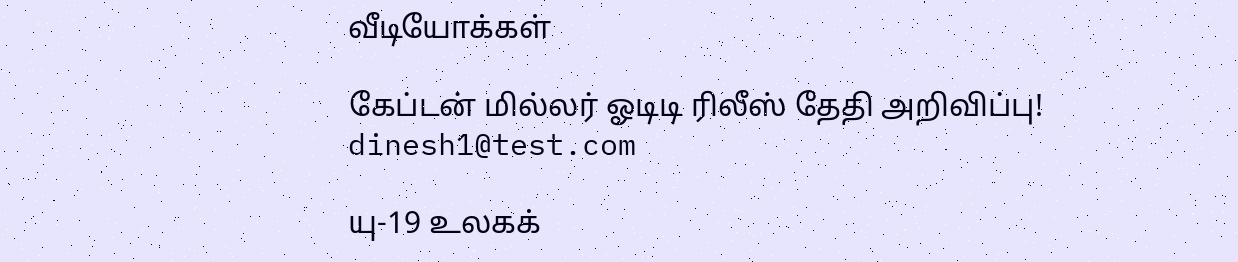வீடியோக்கள்

கேப்டன் மில்லர் ஓடிடி ரிலீஸ் தேதி அறிவிப்பு!
dinesh1@test.com

யு-19 உலகக்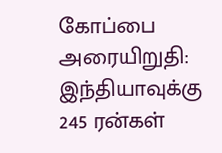கோப்பை அரையிறுதி: இந்தியாவுக்கு 245 ரன்கள்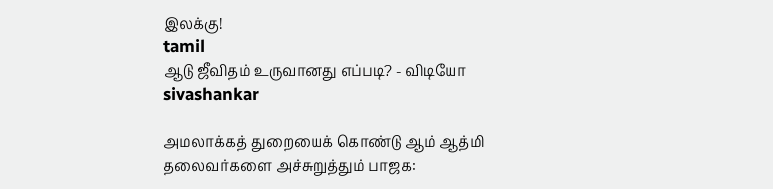இலக்கு!
tamil
ஆடு ஜீவிதம் உருவானது எப்படி? - விடியோ
sivashankar

அமலாக்கத் துறையைக் கொண்டு ஆம் ஆத்மி தலைவர்களை அச்சுறுத்தும் பாஜக: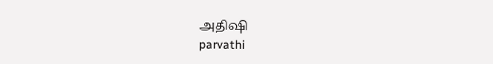அதிஷி
parvathi